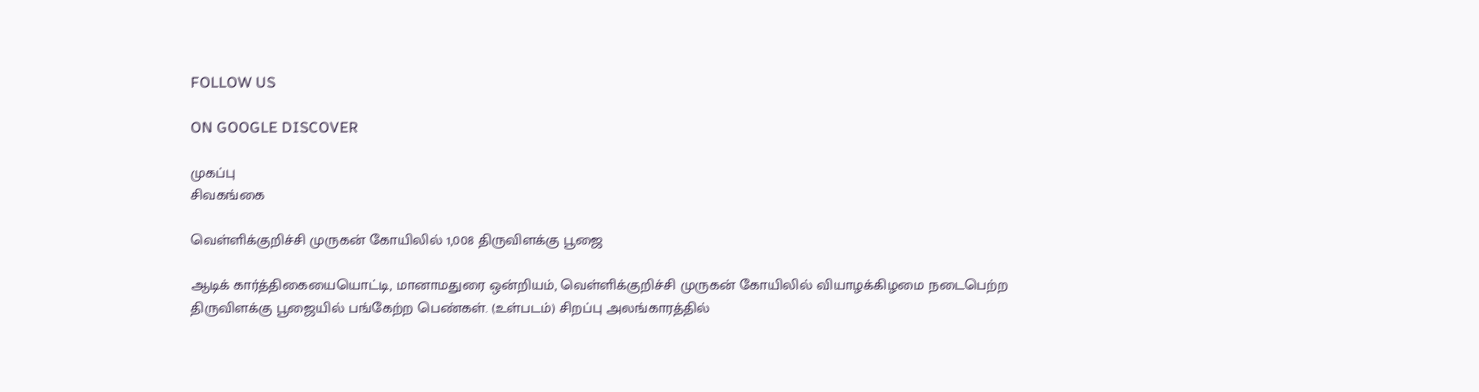FOLLOW US

ON GOOGLE DISCOVER

முகப்பு
சிவகங்கை

வெள்ளிக்குறிச்சி முருகன் கோயிலில் 1,008 திருவிளக்கு பூஜை

ஆடிக் கார்த்திகையையொட்டி, மானாமதுரை ஒன்றியம், வெள்ளிக்குறிச்சி முருகன் கோயிலில் வியாழக்கிழமை நடைபெற்ற திருவிளக்கு பூஜையில் பங்கேற்ற பெண்கள். (உள்படம்) சிறப்பு அலங்காரத்தில்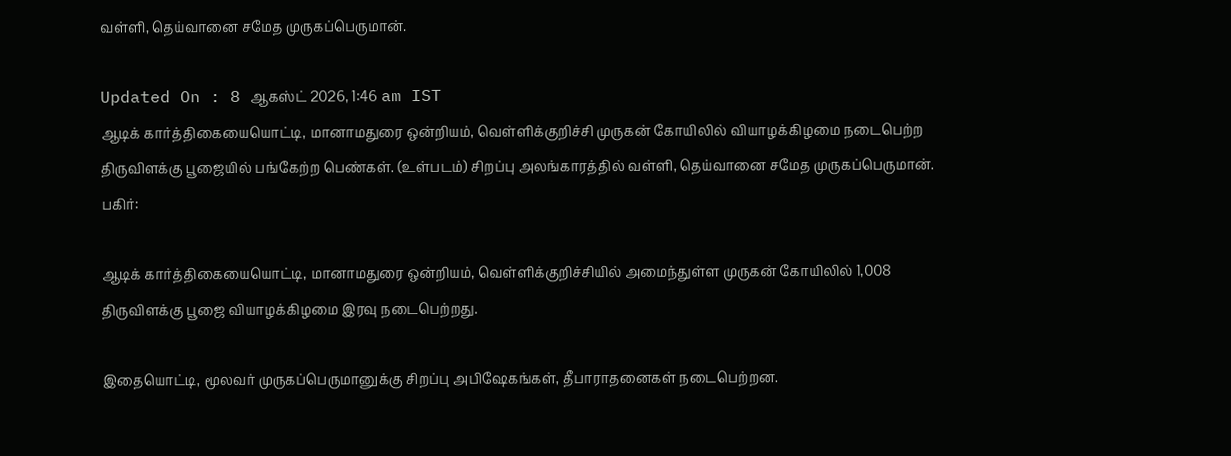வள்ளி, தெய்வானை சமேத முருகப்பெருமான்.

Updated On : 8 ஆகஸ்ட் 2026, 1:46 am IST
ஆடிக் கார்த்திகையையொட்டி, மானாமதுரை ஒன்றியம், வெள்ளிக்குறிச்சி முருகன் கோயிலில் வியாழக்கிழமை நடைபெற்ற திருவிளக்கு பூஜையில் பங்கேற்ற பெண்கள். (உள்படம்) சிறப்பு அலங்காரத்தில் வள்ளி, தெய்வானை சமேத முருகப்பெருமான்.
பகிர்:

ஆடிக் கார்த்திகையையொட்டி, மானாமதுரை ஒன்றியம், வெள்ளிக்குறிச்சியில் அமைந்துள்ள முருகன் கோயிலில் 1,008 திருவிளக்கு பூஜை வியாழக்கிழமை இரவு நடைபெற்றது.

இதையொட்டி, மூலவர் முருகப்பெருமானுக்கு சிறப்பு அபிஷேகங்கள், தீபாராதனைகள் நடைபெற்றன.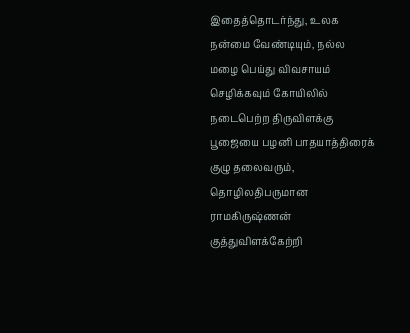இதைத்தொடர்ந்து, உலக நன்மை வேண்டியும், நல்ல மழை பெய்து விவசாயம் செழிக்கவும் கோயிலில் நடைபெற்ற திருவிளக்கு பூஜையை பழனி பாதயாத்திரைக் குழு தலைவரும், தொழிலதிபருமான ராமகிருஷ்ணன் குத்துவிளக்கேற்றி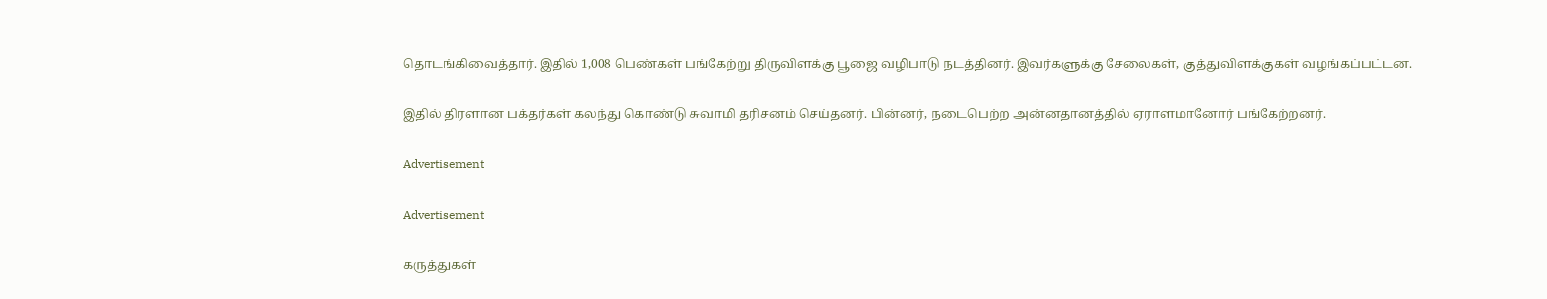தொடங்கிவைத்தார். இதில் 1,008 பெண்கள் பங்கேற்று திருவிளக்கு பூஜை வழிபாடு நடத்தினர். இவர்களுக்கு சேலைகள், குத்துவிளக்குகள் வழங்கப்பட்டன.

இதில் திரளான பக்தர்கள் கலந்து கொண்டு சுவாமி தரிசனம் செய்தனர். பின்னர், நடைபெற்ற அன்னதானத்தில் ஏராளமானோர் பங்கேற்றனர்.

Advertisement

Advertisement

கருத்துகள்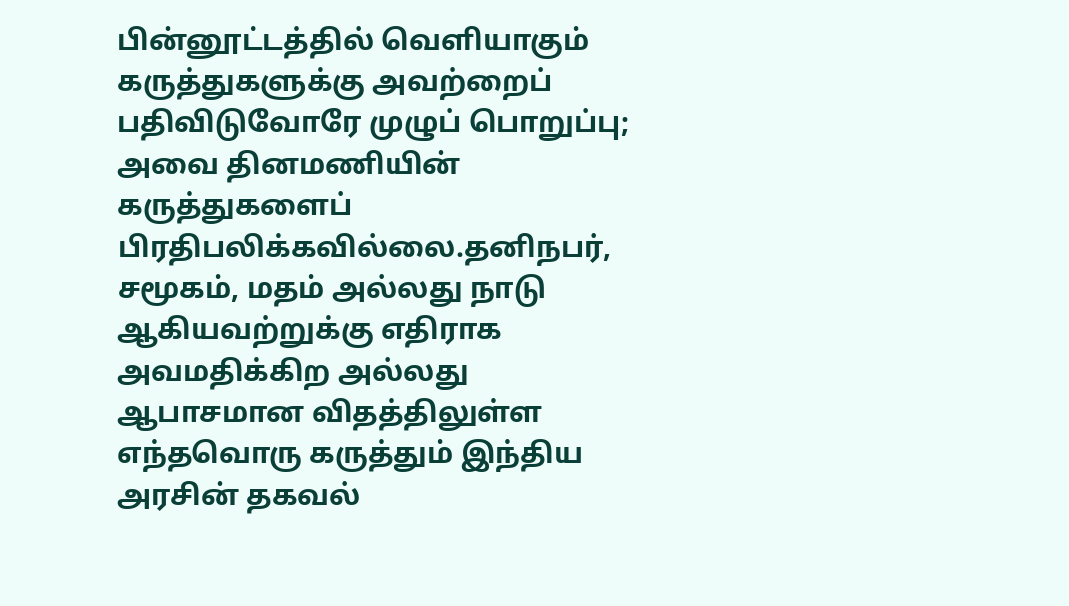பின்னூட்டத்தில் வெளியாகும் கருத்துகளுக்கு அவற்றைப் பதிவிடுவோரே முழுப் பொறுப்பு; அவை தினமணியின் கருத்துகளைப் பிரதிபலிக்கவில்லை.தனிநபர், சமூகம், மதம் அல்லது நாடு ஆகியவற்றுக்கு எதிராக அவமதிக்கிற அல்லது ஆபாசமான விதத்திலுள்ள எந்தவொரு கருத்தும் இந்திய அரசின் தகவல்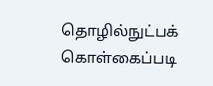தொழில்நுட்பக் கொள்கைப்படி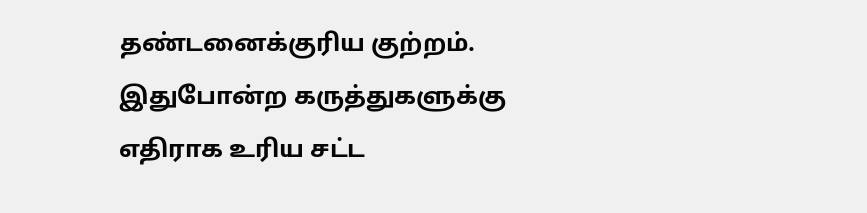தண்டனைக்குரிய குற்றம். இதுபோன்ற கருத்துகளுக்கு எதிராக உரிய சட்ட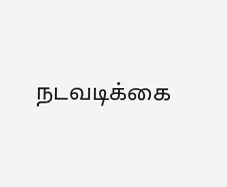நடவடிக்கை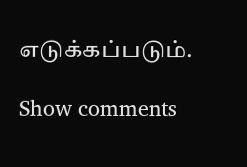எடுக்கப்படும்.

Show comments